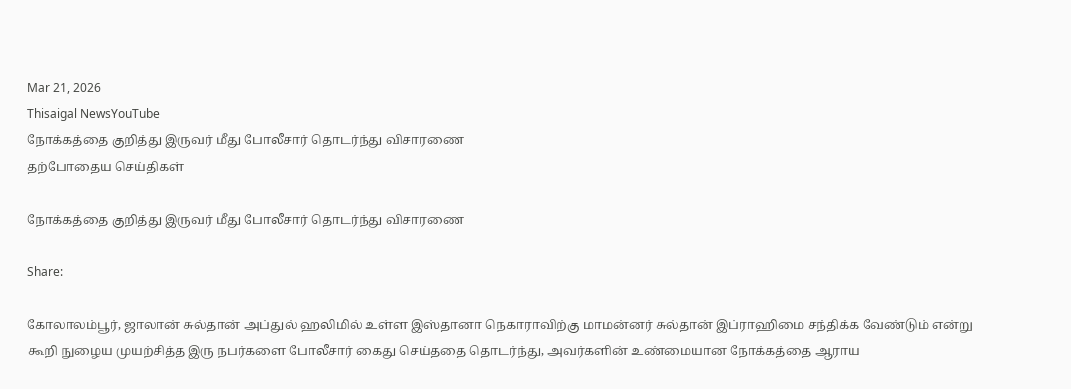Mar 21, 2026
Thisaigal NewsYouTube
நோக்கத்தை குறித்து இருவர் மீது போலீசார் தொடர்ந்து விசாரணை
தற்போதைய செய்திகள்

நோக்கத்தை குறித்து இருவர் மீது போலீசார் தொடர்ந்து விசாரணை

Share:

கோலாலம்பூர், ஜாலான் சுல்தான் அப்துல் ஹலிமில் உள்ள இஸ்தானா நெகாராவிற்கு மாமன்னர் சுல்தான் இப்ராஹிமை சந்திக்க வேண்டும் என்று கூறி நுழைய முயற்சித்த இரு நபர்களை போலீசார் கைது செய்ததை தொடர்ந்து, அவர்களின் உண்மையான நோக்கத்தை ஆராய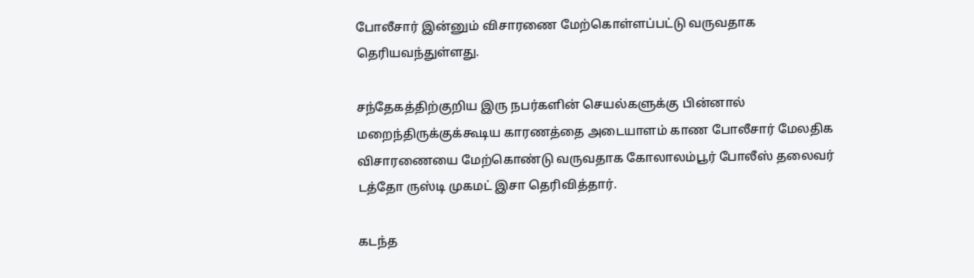போலீசார் இன்னும் விசாரணை மேற்கொள்ளப்பட்டு வருவதாக தெரியவந்துள்ளது.

சந்தேகத்திற்குறிய இரு நபர்களின் செயல்களுக்கு பின்னால் மறைந்திருக்குக்கூடிய காரணத்தை அடையாளம் காண போலீசார் மேலதிக விசாரணையை மேற்கொண்டு வருவதாக கோலாலம்பூர் போலீஸ் தலைவர் டத்தோ ருஸ்டி முகமட் இசா தெரிவித்தார்.

கடந்த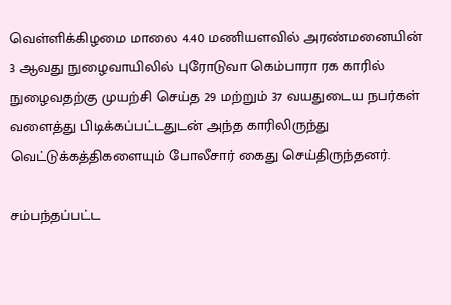வெள்ளிக்கிழமை மாலை 4.40 மணியளவில் அரண்மனையின் 3 ஆவது நுழைவாயிலில் புரோடுவா கெம்பாரா ரக காரில் நுழைவதற்கு முயற்சி செய்த 29 மற்றும் 37 வயதுடைய நபர்கள் வளைத்து பிடிக்கப்பட்டதுடன் அந்த காரிலிருந்து வெட்டுக்கத்திகளையும் போலீசார் கைது செய்திருந்தனர்.

சம்பந்தப்பட்ட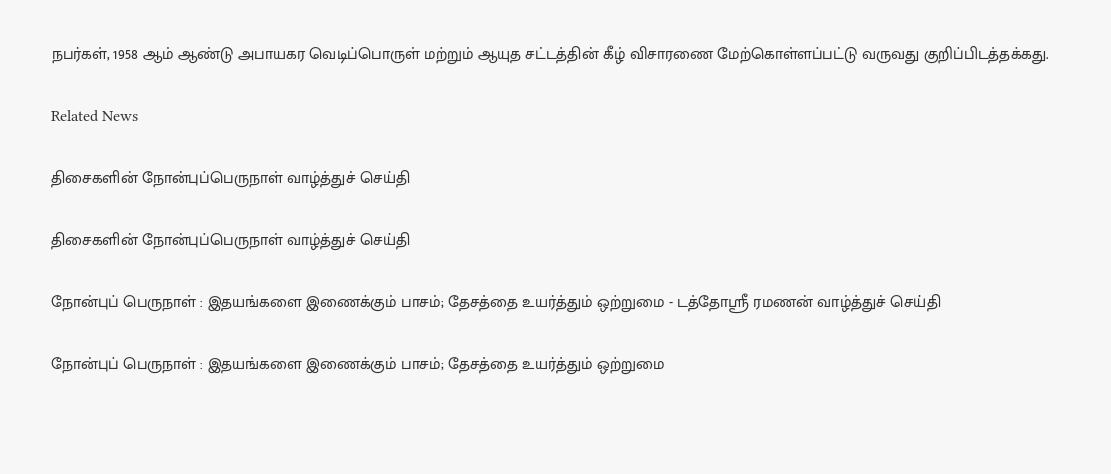நபர்கள், 1958 ஆம் ஆண்டு அபாயகர வெடிப்பொருள் மற்றும் ஆயுத சட்டத்தின் கீழ் விசாரணை மேற்கொள்ளப்பட்டு வருவது குறிப்பிடத்தக்கது.

Related News

திசைகளின் நோன்புப்பெருநாள் வாழ்த்துச் செய்தி

திசைகளின் நோன்புப்பெருநாள் வாழ்த்துச் செய்தி

நோன்புப் பெருநாள் : இதயங்களை இணைக்கும் பாசம்; தேசத்தை உயர்த்தும் ஒற்றுமை - டத்தோஶ்ரீ ரமணன் வாழ்த்துச் செய்தி

நோன்புப் பெருநாள் : இதயங்களை இணைக்கும் பாசம்; தேசத்தை உயர்த்தும் ஒற்றுமை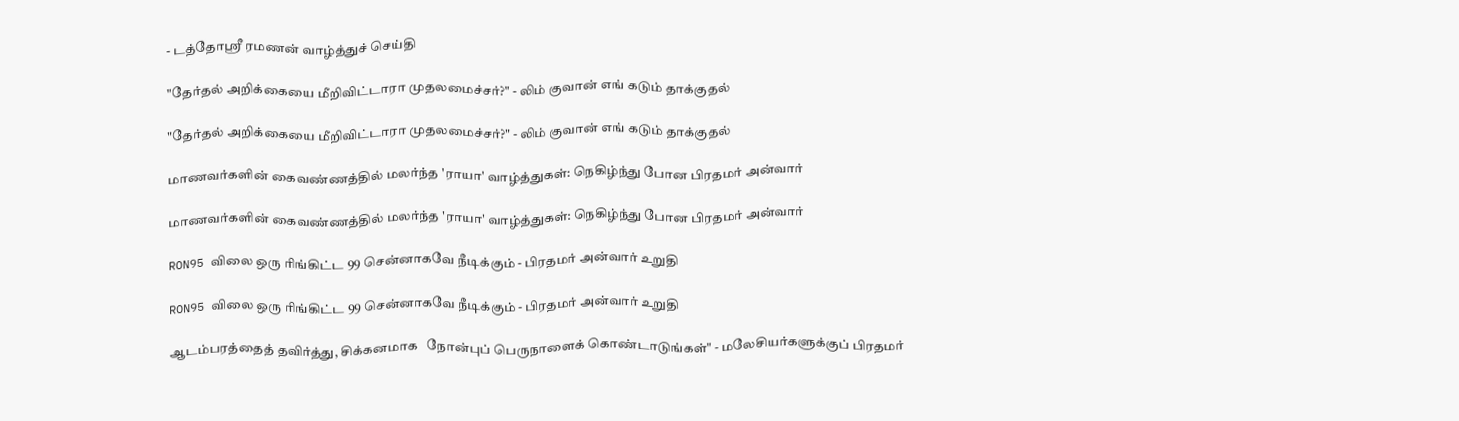- டத்தோஶ்ரீ ரமணன் வாழ்த்துச் செய்தி

"தேர்தல் அறிக்கையை மீறிவிட்டாரா முதலமைச்சர்?" - லிம் குவான் எங் கடும் தாக்குதல்

"தேர்தல் அறிக்கையை மீறிவிட்டாரா முதலமைச்சர்?" - லிம் குவான் எங் கடும் தாக்குதல்

மாணவர்களின் கைவண்ணத்தில் மலர்ந்த 'ராயா' வாழ்த்துகள்: நெகிழ்ந்து போன பிரதமர் அன்வார்

மாணவர்களின் கைவண்ணத்தில் மலர்ந்த 'ராயா' வாழ்த்துகள்: நெகிழ்ந்து போன பிரதமர் அன்வார்

RON95 விலை ஒரு ரிங்கிட்ட 99 சென்னாகவே நீடிக்கும் - பிரதமர் அன்வார் உறுதி

RON95 விலை ஒரு ரிங்கிட்ட 99 சென்னாகவே நீடிக்கும் - பிரதமர் அன்வார் உறுதி

ஆடம்பரத்தைத் தவிர்த்து, சிக்கனமாக   நோன்புப் பெருநாளைக் கொண்டாடுங்கள்" - மலேசியர்களுக்குப் பிரதமர்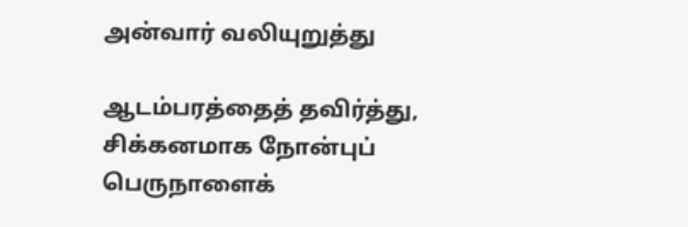அன்வார் வலியுறுத்து

ஆடம்பரத்தைத் தவிர்த்து, சிக்கனமாக நோன்புப் பெருநாளைக்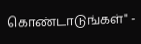கொண்டாடுங்கள்" -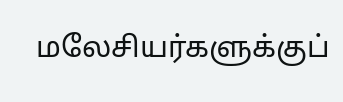மலேசியர்களுக்குப்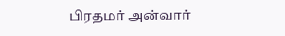பிரதமர் அன்வார்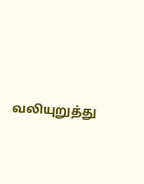வலியுறுத்து